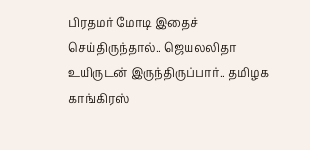பிரதமர் மோடி இதைச் செய்திருந்தால்.. ஜெயலலிதா உயிருடன் இருந்திருப்பார்.. தமிழக காங்கிரஸ்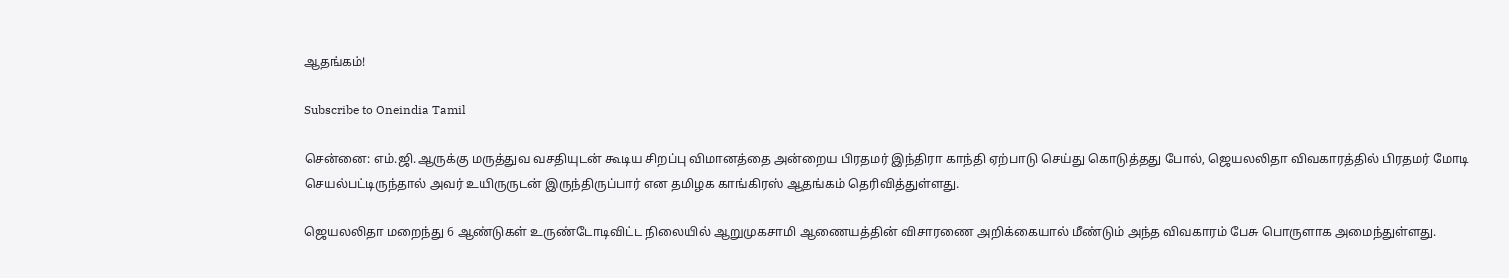ஆதங்கம்!

Subscribe to Oneindia Tamil

சென்னை: எம்.ஜி.ஆருக்கு மருத்துவ வசதியுடன் கூடிய சிறப்பு விமானத்தை அன்றைய பிரதமர் இந்திரா காந்தி ஏற்பாடு செய்து கொடுத்தது போல், ஜெயலலிதா விவகாரத்தில் பிரதமர் மோடி செயல்பட்டிருந்தால் அவர் உயிருருடன் இருந்திருப்பார் என தமிழக காங்கிரஸ் ஆதங்கம் தெரிவித்துள்ளது.

ஜெயலலிதா மறைந்து 6 ஆண்டுகள் உருண்டோடிவிட்ட நிலையில் ஆறுமுகசாமி ஆணையத்தின் விசாரணை அறிக்கையால் மீண்டும் அந்த விவகாரம் பேசு பொருளாக அமைந்துள்ளது.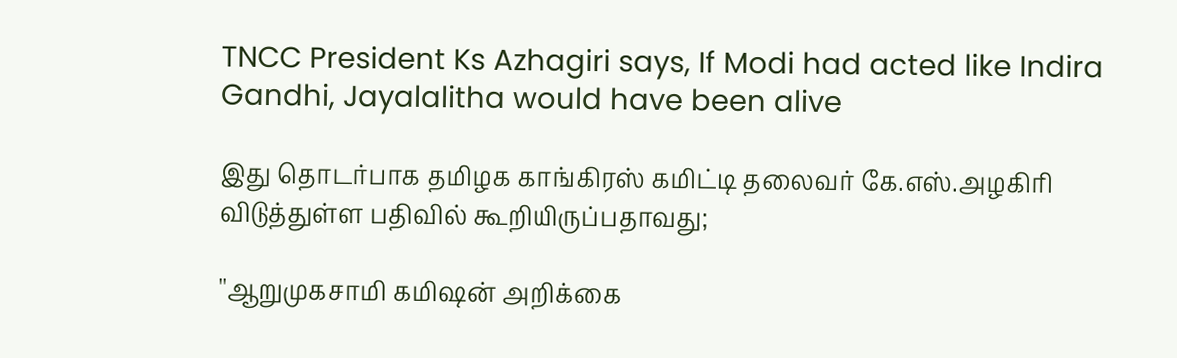TNCC President Ks Azhagiri says, If Modi had acted like Indira Gandhi, Jayalalitha would have been alive

இது தொடர்பாக தமிழக காங்கிரஸ் கமிட்டி தலைவர் கே.எஸ்.அழகிரி விடுத்துள்ள பதிவில் கூறியிருப்பதாவது;

''ஆறுமுகசாமி கமிஷன் அறிக்கை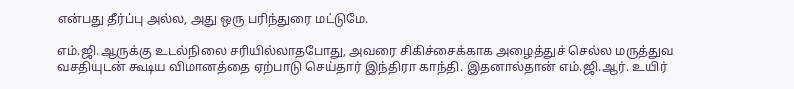என்பது தீர்ப்பு அல்ல, அது ஒரு பரிந்துரை மட்டுமே.

எம்.ஜி.ஆருக்கு உடல்நிலை சரியில்லாதபோது, அவரை சிகிச்சைக்காக அழைத்துச் செல்ல மருத்துவ வசதியுடன் கூடிய விமானத்தை ஏற்பாடு செய்தார் இந்திரா காந்தி. இதனால்தான் எம்.ஜி.ஆர். உயிர்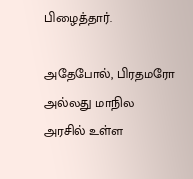பிழைத்தார்.

அதேபோல், பிரதமரோ அல்லது மாநில அரசில் உள்ள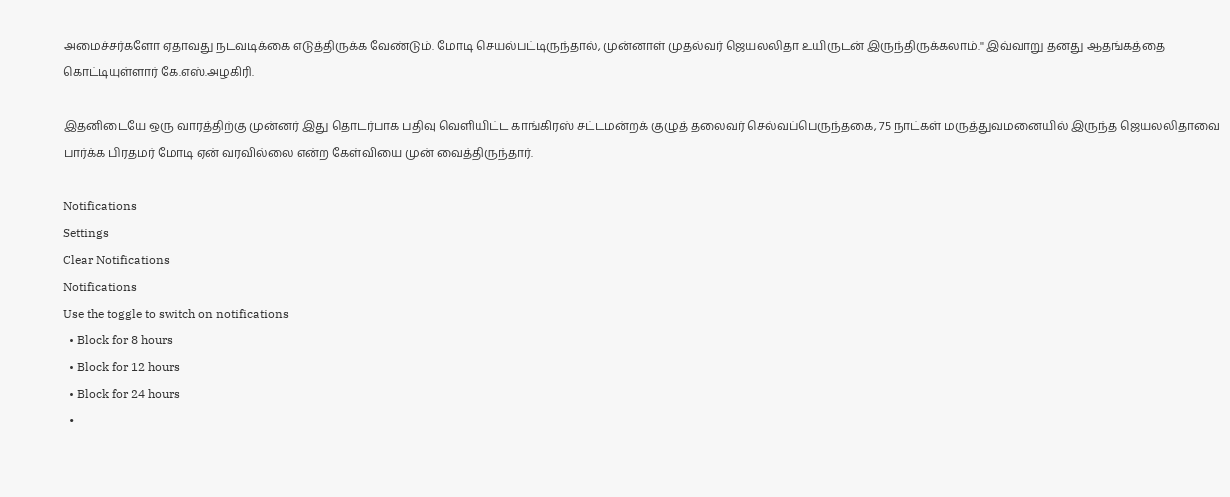அமைச்சர்களோ ஏதாவது நடவடிக்கை எடுத்திருக்க வேண்டும். மோடி செயல்பட்டிருந்தால், முன்னாள் முதல்வர் ஜெயலலிதா உயிருடன் இருந்திருக்கலாம்.'' இவ்வாறு தனது ஆதங்கத்தை கொட்டியுள்ளார் கே.எஸ்.அழகிரி.

இதனிடையே ஒரு வாரத்திற்கு முன்னர் இது தொடர்பாக பதிவு வெளியிட்ட காங்கிரஸ் சட்டமன்றக் குழுத் தலைவர் செல்வப்பெருந்தகை, 75 நாட்கள் மருத்துவமனையில் இருந்த ஜெயலலிதாவை பார்க்க பிரதமர் மோடி ஏன் வரவில்லை என்ற கேள்வியை முன் வைத்திருந்தார்.

Notifications
Settings
Clear Notifications
Notifications
Use the toggle to switch on notifications
  • Block for 8 hours
  • Block for 12 hours
  • Block for 24 hours
  •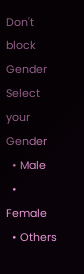Don't block
Gender
Select your Gender
  • Male
  • Female
  • Others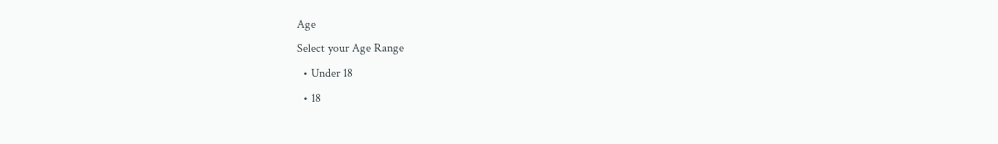Age
Select your Age Range
  • Under 18
  • 18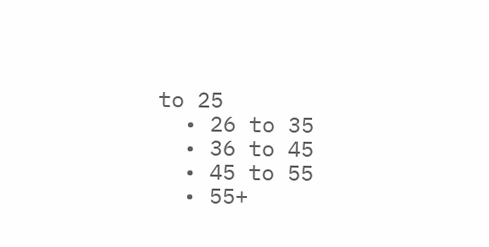to 25
  • 26 to 35
  • 36 to 45
  • 45 to 55
  • 55+